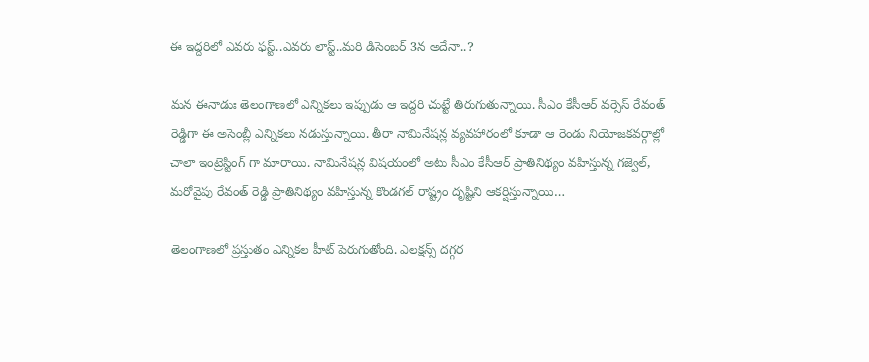ఈ ఇద్ద‌రిలో ఎవ‌రు ఫ‌స్ట్‌..ఎవ‌రు లాస్ట్‌..మ‌రి డిసెంబ‌ర్ 3న అదేనా..?

మ‌న ఈనాడుః తెలంగాణలో ఎన్నికలు ఇప్పుడు ఆ ఇద్దరి చుట్టే తిరుగుతున్నాయి. సీఎం కేసీఆర్ వర్సెస్ రేవంత్ రెడ్డిగా ఈ అసెంబ్లీ ఎన్నికలు నడుస్తున్నాయి. తీరా నామినేషన్ల వ్యవహారంలో కూడా ఆ రెండు నియోజకవర్గాల్లో చాలా ఇంట్రెస్టింగ్ గా మారాయి. నామినేషన్ల విషయంలో అటు సీఎం కేసీఆర్‌ ప్రాతినిథ్యం వహిస్తున్న గజ్వెల్‌, మరోవైపు రేవంత్ రెడ్డి ప్రాతినిథ్యం వహిస్తున్న కొండగల్‌ రాష్ట్రం దృష్టిని ఆకర్షిస్తున్నాయి…

తెలంగాణలో ప్రస్తుతం ఎన్నికల హీట్ పెరుగుతోంది. ఎలక్షన్స్‌ దగ్గర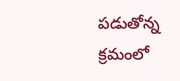పడుతోన్న క్రమంలో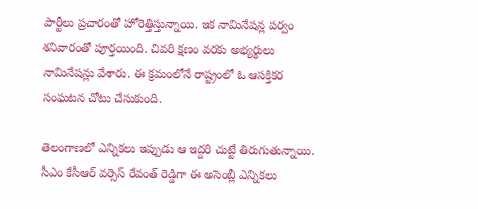పార్టీలు ప్రచారంతో హోరెత్తిస్తున్నాయి. ఇక నామినేషన్ల పర్వం శనివారంతో పూర్తయింది. చివరి క్షణం వరకు అభ్యర్థులు నామినేషన్లు వేశారు. ఈ క్రమంలోనే రాష్ట్రంలో ఓ ఆసక్తికర సంఘటన చోటు చేసుకుంది.

తెలంగాణలో ఎన్నికలు ఇప్పుడు ఆ ఇద్దరి చుట్టే తిరుగుతున్నాయి. సీఎం కేసీఆర్ వర్సెస్ రేవంత్ రెడ్డిగా ఈ అసెంబ్లీ ఎన్నికలు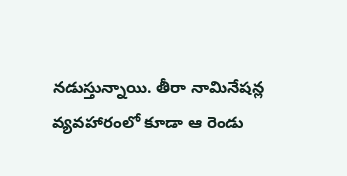నడుస్తున్నాయి. తీరా నామినేషన్ల వ్యవహారంలో కూడా ఆ రెండు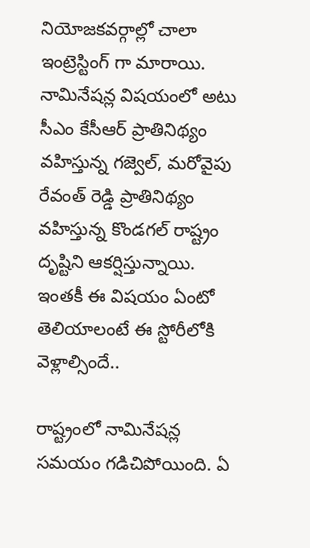నియోజకవర్గాల్లో చాలా ఇంట్రెస్టింగ్ గా మారాయి. నామినేషన్ల విషయంలో అటు సీఎం కేసీఆర్‌ ప్రాతినిథ్యం వహిస్తున్న గజ్వెల్‌, మరోవైపు రేవంత్ రెడ్డి ప్రాతినిథ్యం వహిస్తున్న కొండగల్‌ రాష్ట్రం దృష్టిని ఆకర్షిస్తున్నాయి. ఇంతకీ ఈ విషయం ఏంటో తెలియాలంటే ఈ స్టోరీలోకి వెళ్లాల్సిందే..

రాష్ట్రంలో నామినేషన్ల సమయం గడిచిపోయింది. ఏ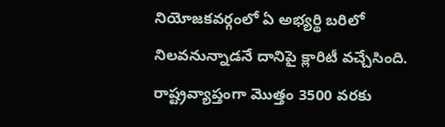నియోజకవర్గంలో ఏ అభ్యర్థి బరిలో నిలవనున్నాడనే దానిపై క్లారిటీ వచ్చేసింది. రాష్ట్రవ్యాప్తంగా మొత్తం 3500 వరకు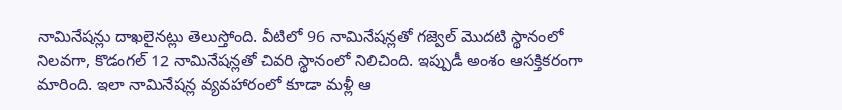నామినేషన్లు దాఖలైనట్లు తెలుస్తోంది. వీటిలో 96 నామినేషన్లతో గజ్వెల్‌ మొదటి స్థానంలో నిలవగా, కొడంగల్‌ 12 నామినేషన్లతో చివరి స్థానంలో నిలిచింది. ఇప్పుడీ అంశం ఆసక్తికరంగా మారింది. ఇలా నామినేషన్ల వ్యవహారంలో కూడా మళ్లీ ఆ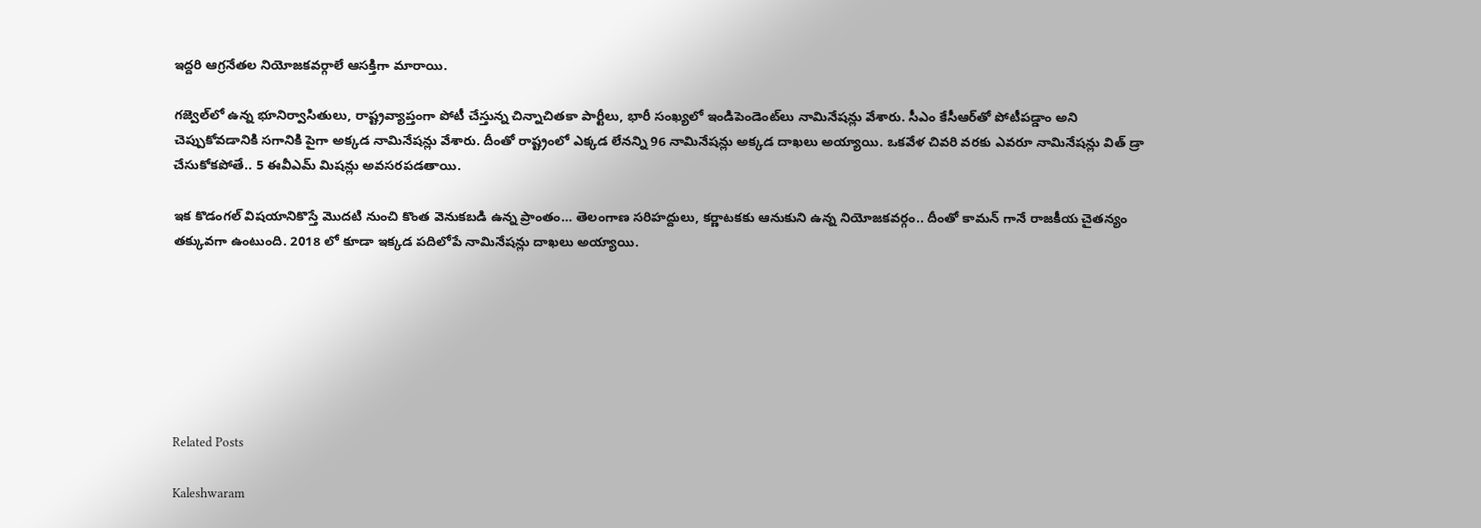ఇద్దరి ఆగ్రనేతల నియోజకవర్గాలే ఆసక్తిగా మారాయి.

గజ్వెల్‌లో ఉన్న భూనిర్వాసితులు, రాష్ట్రవ్యాప్తంగా పోటీ చేస్తున్న చిన్నాచితకా పార్టీలు, భారీ సంఖ్యలో ఇండిపెండెంట్‌లు నామినేషన్లు వేశారు. సీఎం కేసీఆర్‌తో పోటీపడ్డాం అని చెప్పుకోవడానికి సగానికి పైగా అక్కడ నామినేషన్లు వేశారు. దీంతో రాష్ట్రంలో ఎక్కడ లేనన్ని 96 నామినేషన్లు అక్కడ దాఖలు అయ్యాయి. ఒకవేళ చివరి వరకు ఎవరూ నామినేషన్లు విత్‌ డ్రా చేసుకోకపోతే.. 5 ఈవీఎమ్‌ మిషన్లు అవసరపడతాయి.

ఇక కొడంగల్ విషయానికొస్తే మొదటి నుంచి కొంత వెనుకబడి ఉన్న ప్రాంతం… తెలంగాణ సరిహద్దులు, కర్ణాటకకు ఆనుకుని ఉన్న నియోజకవర్గం.. దీంతో కామన్ గానే రాజకీయ చైతన్యం తక్కువగా ఉంటుంది. 2018 లో కూడా ఇక్కడ పదిలోపే నామినేషన్లు దాఖలు అయ్యాయి.







Related Posts

Kaleshwaram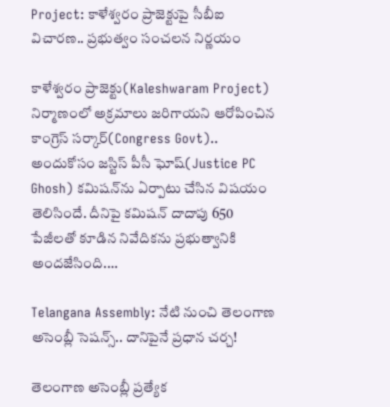Project: కాళేశ్వరం ప్రాజెక్టుపై సీబీఐ విచారణ.. ప్రభుత్వం సంచలన నిర్ణయం

కాళేశ్వరం ప్రాజెక్టు(Kaleshwaram Project) నిర్మాణంలో అక్రమాలు జరిగాయని ఆరోపించిన కాంగ్రెస్ సర్కార్(Congress Govt).. అందుకోసం జస్టిస్ పీసీ ఘోష్(Justice PC Ghosh) కమిషన్‌ను ఏర్పాటు చేసిన విషయం తెలిసిందే. దీనిపై కమిషన్ దాదాపు 650 పేజీలతో కూడిన నివేదికను ప్రభుత్వానికి అందజేసింది.…

Telangana Assembly: నేటి నుంచి తెలంగాణ అసెంబ్లీ సెషన్స్.. దానిపైనే ప్రధాన చర్చ!

తెలంగాణ అసెంబ్లీ ప్రత్యేక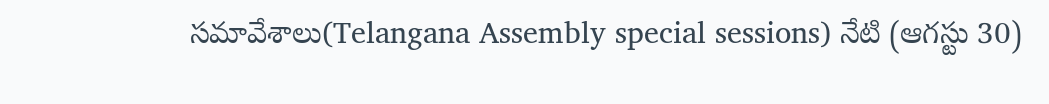సమావేశాలు(Telangana Assembly special sessions) నేటి (ఆగస్టు 30)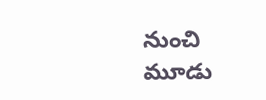నుంచి మూడు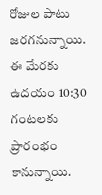రోజుల పాటు జరగనున్నాయి. ఈ మేరకు ఉదయం 10:30 గంటలకు ప్రారంభం కానున్నాయి.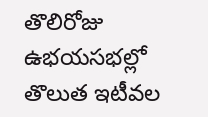తొలిరోజు ఉభయసభల్లో తొలుత ఇటీవల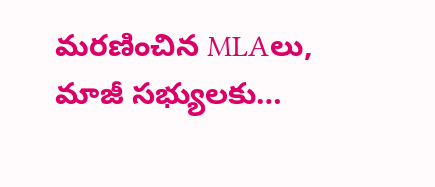మరణించిన MLAలు, మాజీ సభ్యులకు…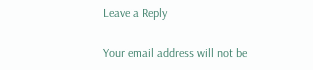Leave a Reply

Your email address will not be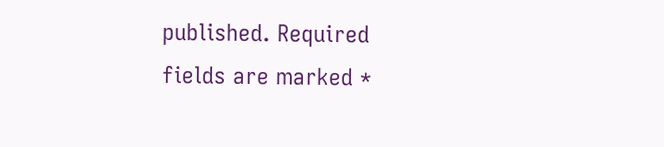published. Required fields are marked *